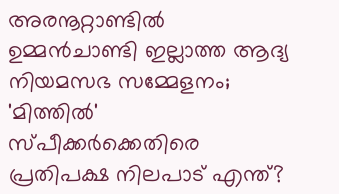അരനൂറ്റാണ്ടിൽ ഉമ്മൻ‌ചാണ്ടി ഇല്ലാത്ത ആദ്യ നിയമസഭ സമ്മേളനം; 'മിത്തിൽ' സ്പീക്കർക്കെതിരെ പ്രതിപക്ഷ നിലപാട് എന്ത്?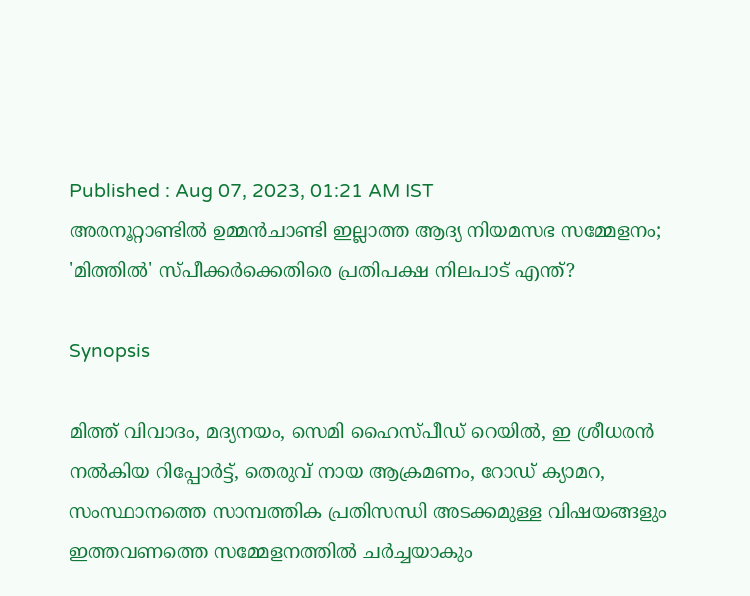Published : Aug 07, 2023, 01:21 AM IST
അരനൂറ്റാണ്ടിൽ ഉമ്മൻ‌ചാണ്ടി ഇല്ലാത്ത ആദ്യ നിയമസഭ സമ്മേളനം; 'മിത്തിൽ' സ്പീക്കർക്കെതിരെ പ്രതിപക്ഷ നിലപാട് എന്ത്?

Synopsis

മിത്ത് വിവാദം, മദ്യനയം, സെമി ഹൈസ്പീഡ് റെയില്‍, ഇ ശ്രീധരന്‍ നല്‍കിയ റിപ്പോർട്ട്, തെരുവ് നായ ആക്രമണം, റോഡ് ക്യാമറ, സംസ്ഥാനത്തെ സാമ്പത്തിക പ്രതിസന്ധി അടക്കമുള്ള വിഷയങ്ങളും ഇത്തവണത്തെ സമ്മേളനത്തില്‍ ചർച്ചയാകും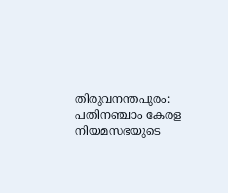തിരുവനന്തപുരം: പതിനഞ്ചാം കേരള നിയമസഭയുടെ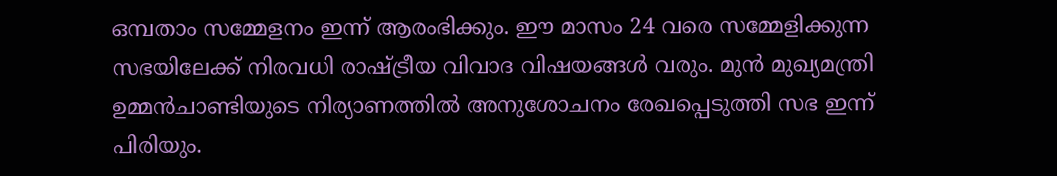ഒമ്പതാം സമ്മേളനം ഇന്ന് ആരംഭിക്കും. ഈ മാസം 24 വരെ സമ്മേളിക്കുന്ന സഭയിലേക്ക് നിരവധി രാഷ്ട്രീയ വിവാദ വിഷയങ്ങൾ വരും. മുന്‍ മുഖ്യമന്ത്രി ഉമ്മന്‍ചാണ്ടിയുടെ നിര്യാണത്തില്‍ അനുശോചനം രേഖപ്പെടുത്തി സഭ ഇന്ന് പിരിയും.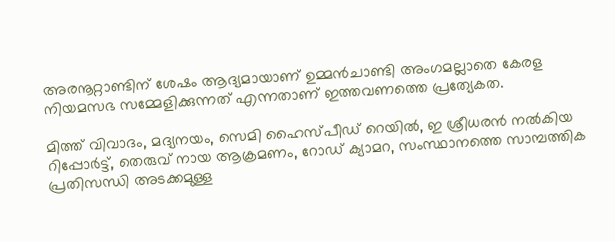അരനൂറ്റാണ്ടിന് ശേഷം ആദ്യമായാണ് ഉമ്മന്‍ചാണ്ടി അംഗമല്ലാതെ കേരള നിയമസഭ സമ്മേളിക്കുന്നത് എന്നതാണ് ഇത്തവണത്തെ പ്രത്യേകത.

മിത്ത് വിവാദം, മദ്യനയം, സെമി ഹൈസ്പീഡ് റെയില്‍, ഇ ശ്രീധരന്‍ നല്‍കിയ റിപ്പോർട്ട്, തെരുവ് നായ ആക്രമണം, റോഡ് ക്യാമറ, സംസ്ഥാനത്തെ സാമ്പത്തിക പ്രതിസന്ധി അടക്കമുള്ള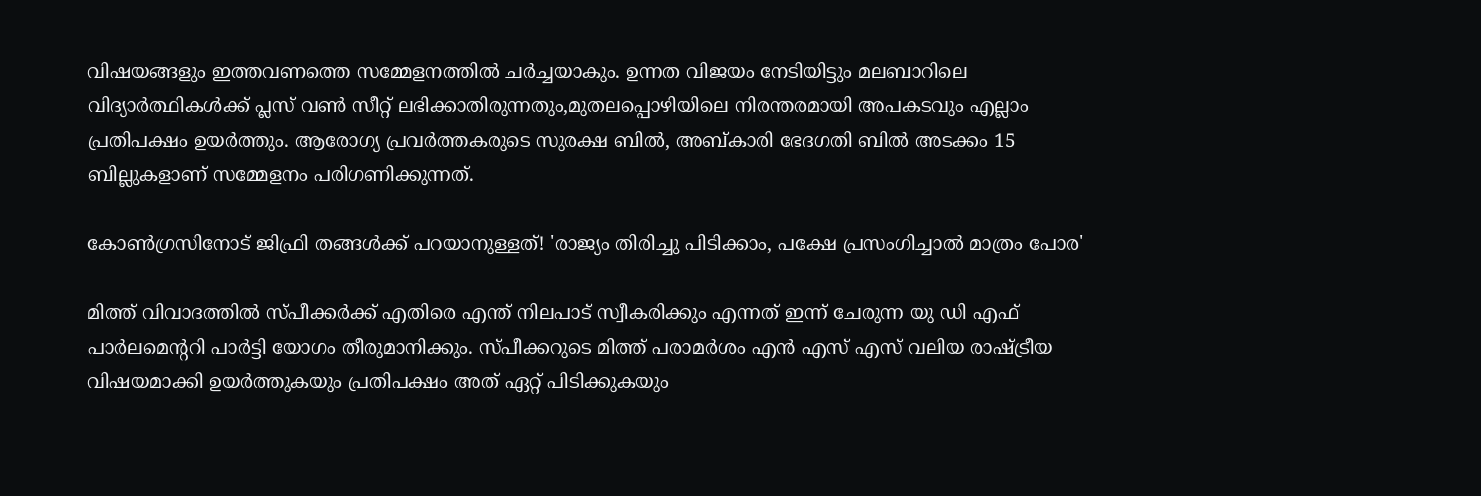വിഷയങ്ങളും ഇത്തവണത്തെ സമ്മേളനത്തില്‍ ചർച്ചയാകും. ഉന്നത വിജയം നേടിയിട്ടും മലബാറിലെ വിദ്യാർത്ഥികള്‍ക്ക് പ്ലസ് വണ്‍ സീറ്റ് ലഭിക്കാതിരുന്നതും,മുതലപ്പൊഴിയിലെ നിരന്തരമായി അപകടവും എല്ലാം പ്രതിപക്ഷം ഉയർത്തും. ആരോഗ്യ പ്രവർത്തകരുടെ സുരക്ഷ ബില്‍, അബ്കാരി ഭേദഗതി ബില്‍ അടക്കം 15 ബില്ലുകളാണ് സമ്മേളനം പരിഗണിക്കുന്നത്.

കോൺഗ്രസിനോട് ജിഫ്രി തങ്ങൾക്ക് പറയാനുള്ളത്! 'രാജ്യം തിരിച്ചു പിടിക്കാം, പക്ഷേ പ്രസംഗിച്ചാൽ മാത്രം പോര'

മിത്ത് വിവാദത്തിൽ സ്പീക്കർക്ക് എതിരെ എന്ത് നിലപാട് സ്വീകരിക്കും എന്നത് ഇന്ന് ചേരുന്ന യു ഡി എഫ് പാർലമെന്‍ററി പാർട്ടി യോഗം തീരുമാനിക്കും. സ്പീക്കറുടെ മിത്ത് പരാമർശം എന്‍ എസ് എസ് വലിയ രാഷ്ട്രീയ വിഷയമാക്കി ഉയർത്തുകയും പ്രതിപക്ഷം അത് ഏറ്റ് പിടിക്കുകയും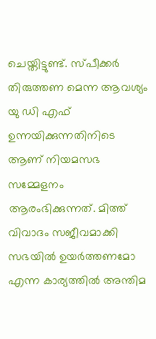ചെയ്തിട്ടുണ്ട്. സ്പീക്കർ തിരുത്തണ മെന്ന ആവശ്യം യു ഡി എഫ് ഉന്നയിക്കുന്നതിനിടെ ആണ് നിയമസഭ സമ്മേളനം ആരംഭിക്കുന്നത്. മിത്ത് വിവാദം സജീവമാക്കി സഭയില്‍ ഉയർത്തണമോ എന്ന കാര്യത്തില്‍ അന്തിമ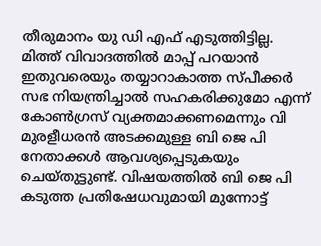തീരുമാനം യു ഡി എഫ് എടുത്തിട്ടില്ല. മിത്ത് വിവാദത്തിൽ മാപ്പ് പറയാൻ ഇതുവരെയും തയ്യാറാകാത്ത സ്പീക്കർ സഭ നിയന്ത്രിച്ചാൽ സഹകരിക്കുമോ എന്ന് കോൺഗ്രസ് വ്യക്തമാക്കണമെന്നും വി മുരളീധരൻ അടക്കമുള്ള ബി ജെ പി നേതാക്കൾ ആവശ്യപ്പെടുകയും ചെയ്തുട്ടുണ്ട്. വിഷയത്തിൽ ബി ജെ പി കടുത്ത പ്രതിഷേധവുമായി മുന്നോട്ട്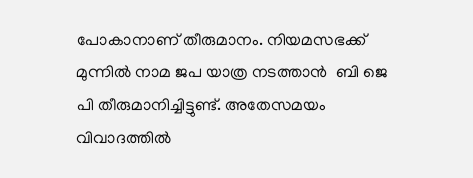പോകാനാണ് തീരുമാനം. നിയമസഭക്ക് മുന്നിൽ നാമ ജപ യാത്ര നടത്താൻ  ബി ജെ പി തീരുമാനിച്ചിട്ടുണ്ട്. അതേസമയം വിവാദത്തിൽ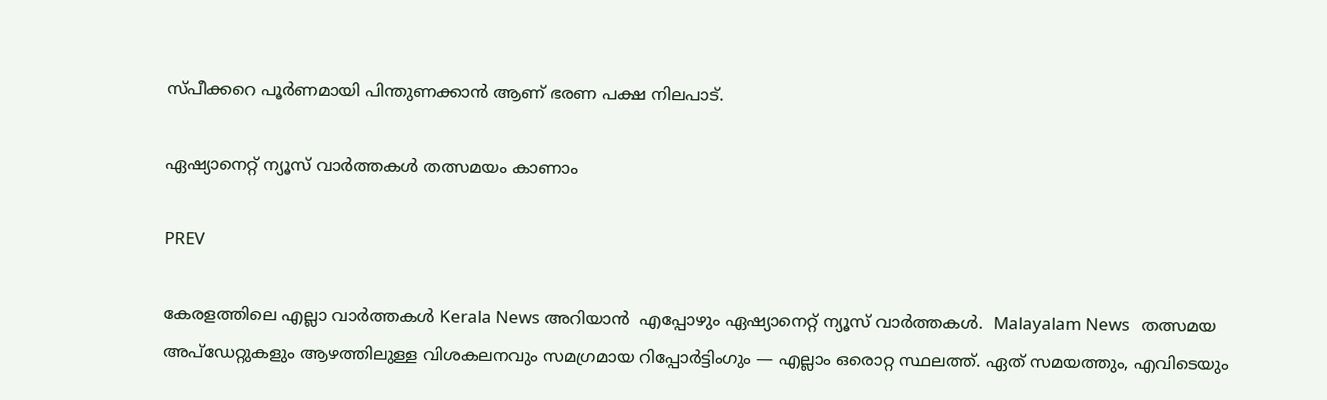സ്പീക്കറെ പൂർണമായി പിന്തുണക്കാൻ ആണ് ഭരണ പക്ഷ നിലപാട്.

ഏഷ്യാനെറ്റ് ന്യൂസ് വാർത്തകൾ തത്സമയം കാണാം

PREV

കേരളത്തിലെ എല്ലാ വാർത്തകൾ Kerala News അറിയാൻ  എപ്പോഴും ഏഷ്യാനെറ്റ് ന്യൂസ് വാർത്തകൾ.  Malayalam News   തത്സമയ അപ്‌ഡേറ്റുകളും ആഴത്തിലുള്ള വിശകലനവും സമഗ്രമായ റിപ്പോർട്ടിംഗും — എല്ലാം ഒരൊറ്റ സ്ഥലത്ത്. ഏത് സമയത്തും, എവിടെയും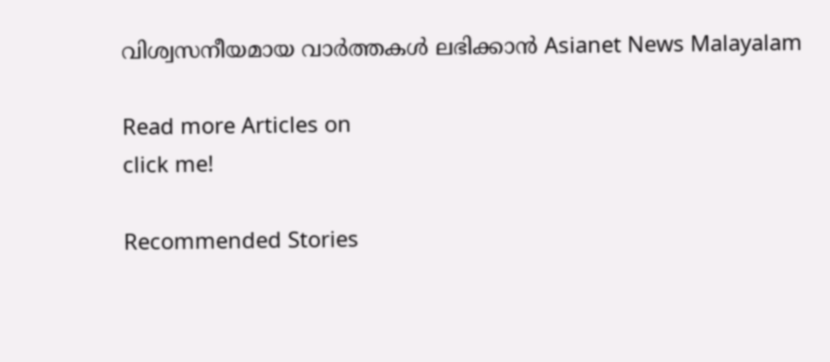വിശ്വസനീയമായ വാർത്തകൾ ലഭിക്കാൻ Asianet News Malayalam

Read more Articles on
click me!

Recommended Stories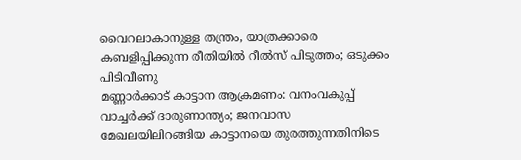വൈറലാകാനുള്ള തന്ത്രം, യാത്രക്കാരെ കബളിപ്പിക്കുന്ന രീതിയിൽ റീല്‍സ് പിടുത്തം; ഒടുക്കം പിടിവീണു
മണ്ണാർക്കാട് കാട്ടാന ആക്രമണം: വനംവകുപ്പ് വാച്ചർക്ക് ദാരുണാന്ത്യം; ജനവാസ മേഖലയിലിറങ്ങിയ കാട്ടാനയെ തുരത്തുന്നതിനിടെ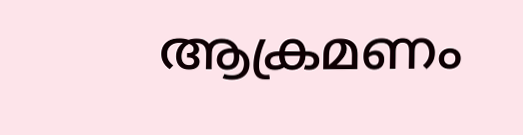ആക്രമണം